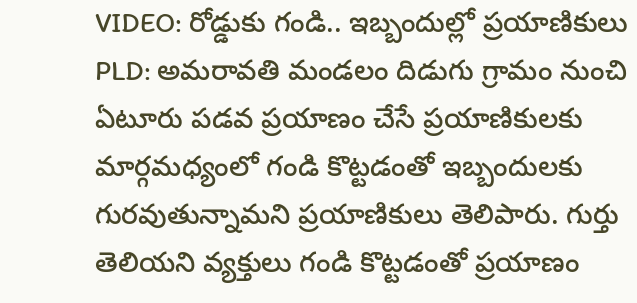VIDEO: రోడ్డుకు గండి.. ఇబ్బందుల్లో ప్రయాణికులు
PLD: అమరావతి మండలం దిడుగు గ్రామం నుంచి ఏటూరు పడవ ప్రయాణం చేసే ప్రయాణికులకు మార్గమధ్యంలో గండి కొట్టడంతో ఇబ్బందులకు గురవుతున్నామని ప్రయాణికులు తెలిపారు. గుర్తు తెలియని వ్యక్తులు గండి కొట్టడంతో ప్రయాణం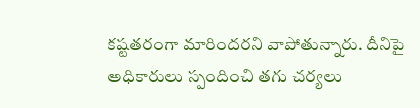కష్టతరంగా మారిందరని వాపోతున్నారు. దీనిపై అధికారులు స్పందించి తగు చర్యలు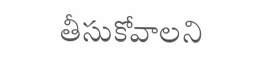తీసుకోవాలని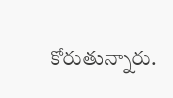కోరుతున్నారు.